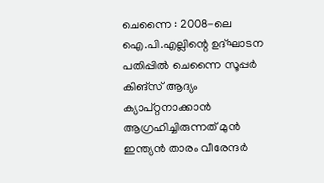ചെന്നൈ : 2008-ലെ ഐ.പി.എല്ലിന്റെ ഉദ്ഘാടന പതിപ്പിൽ ചെന്നൈ സൂപ്പർ കിങ്സ് ആദ്യം ക്യാപ്റ്റനാക്കാൻ ആഗ്രഹിച്ചിരുന്നത് മുൻ ഇന്ത്യൻ താരം വീരേന്ദർ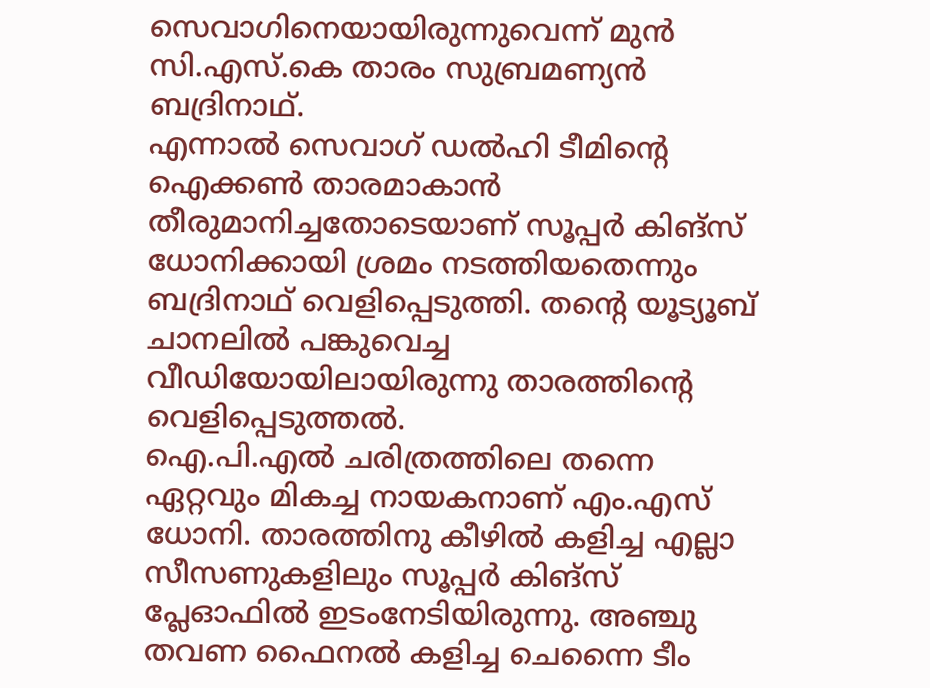സെവാഗിനെയായിരുന്നുവെന്ന് മുൻ സി.എസ്.കെ താരം സുബ്രമണ്യൻ ബദ്രിനാഥ്.
എന്നാൽ സെവാഗ് ഡൽഹി ടീമിന്റെ ഐക്കൺ താരമാകാൻ തീരുമാനിച്ചതോടെയാണ് സൂപ്പർ കിങ്സ് ധോനിക്കായി ശ്രമം നടത്തിയതെന്നും ബദ്രിനാഥ് വെളിപ്പെടുത്തി. തന്റെ യൂട്യൂബ് ചാനലിൽ പങ്കുവെച്ച വീഡിയോയിലായിരുന്നു താരത്തിന്റെ വെളിപ്പെടുത്തൽ.
ഐ.പി.എൽ ചരിത്രത്തിലെ തന്നെ ഏറ്റവും മികച്ച നായകനാണ് എം.എസ് ധോനി. താരത്തിനു കീഴിൽ കളിച്ച എല്ലാ സീസണുകളിലും സൂപ്പർ കിങ്സ് പ്ലേഓഫിൽ ഇടംനേടിയിരുന്നു. അഞ്ചു തവണ ഫൈനൽ കളിച്ച ചെന്നൈ ടീം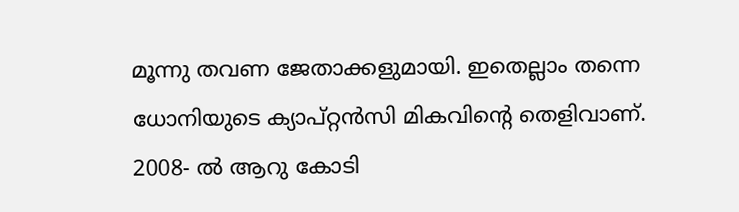മൂന്നു തവണ ജേതാക്കളുമായി. ഇതെല്ലാം തന്നെ ധോനിയുടെ ക്യാപ്റ്റൻസി മികവിന്റെ തെളിവാണ്.
2008- ൽ ആറു കോടി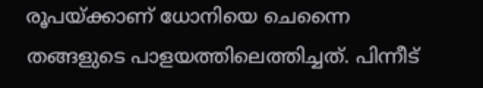രൂപയ്ക്കാണ് ധോനിയെ ചെന്നൈ തങ്ങളുടെ പാളയത്തിലെത്തിച്ചത്. പിന്നീട്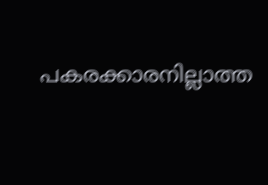പകരക്കാരനില്ലാത്ത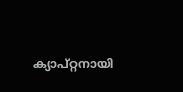ക്യാപ്റ്റനായി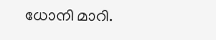ധോനി മാറി.